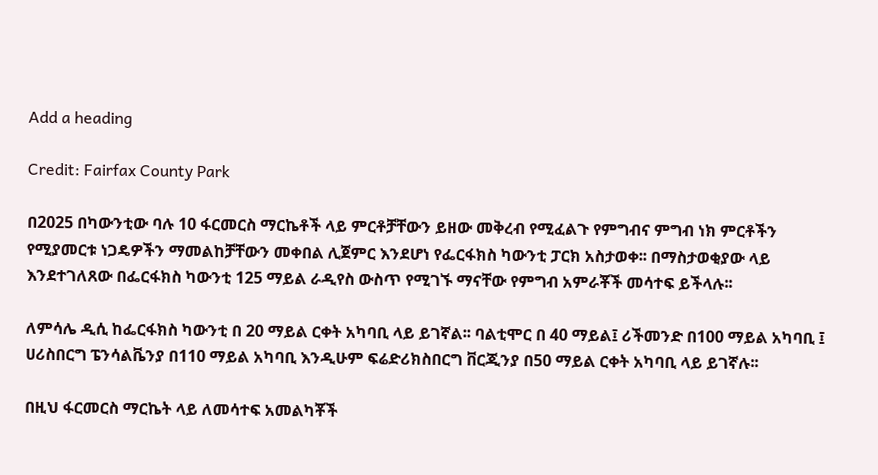Add a heading

Credit: Fairfax County Park

በ2025 በካውንቲው ባሉ 10 ፋርመርስ ማርኬቶች ላይ ምርቶቻቸውን ይዘው መቅረብ የሚፈልጉ የምግብና ምግብ ነክ ምርቶችን የሚያመርቱ ነጋዴዎችን ማመልከቻቸውን መቀበል ሊጀምር እንደሆነ የፌርፋክስ ካውንቲ ፓርክ አስታወቀ፡፡ በማስታወቂያው ላይ እንደተገለጸው በፌርፋክስ ካውንቲ 125 ማይል ራዲየስ ውስጥ የሚገኙ ማናቸው የምግብ አምራቾች መሳተፍ ይችላሉ፡፡

ለምሳሌ ዲሲ ከፌርፋክስ ካውንቲ በ 20 ማይል ርቀት አካባቢ ላይ ይገኛል፡፡ ባልቲሞር በ 40 ማይል፤ ሪችመንድ በ100 ማይል አካባቢ ፤ ሀሪስበርግ ፔንሳልቬንያ በ110 ማይል አካባቢ እንዲሁም ፍሬድሪክስበርግ ቨርጂንያ በ50 ማይል ርቀት አካባቢ ላይ ይገኛሉ፡፡

በዚህ ፋርመርስ ማርኬት ላይ ለመሳተፍ አመልካቾች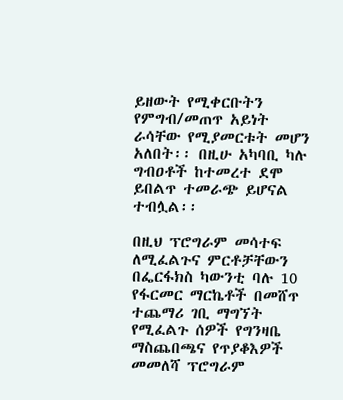ይዘውት የሚቀርቡትን የምግብ/መጠጥ አይነት ራሳቸው የሚያመርቱት መሆን አለበት፡፡ በዚሁ አካባቢ ካሉ ግብዐቶች ከተመረተ ደሞ ይበልጥ ተመራጭ ይሆናል ተብሏል፡፡

በዚህ ፕሮግራም መሳተፍ ለሚፈልጉና ምርቶቻቸውን በፌርፋክስ ካውንቲ ባሉ 10 የፋርመር ማርኬቶች በመሸጥ ተጨማሪ ገቢ ማግኘት የሚፈልጉ ሰዎች የግንዛቤ ማስጨበጫና የጥያቆእዎች መመለሻ ፕሮግራም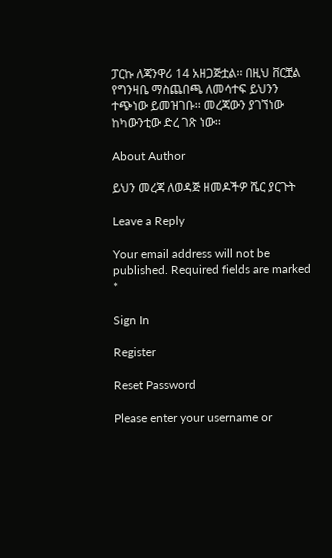ፓርኩ ለጃንዋሪ 14 አዘጋጅቷል፡፡ በዚህ ቨርቿል የግንዛቤ ማስጨበጫ ለመሳተፍ ይህንን ተጭነው ይመዝገቡ፡፡ መረጃውን ያገኘነው ከካውንቲው ድረ ገጽ ነው፡፡

About Author

ይህን መረጃ ለወዳጅ ዘመዶችዎ ሼር ያርጉት

Leave a Reply

Your email address will not be published. Required fields are marked *

Sign In

Register

Reset Password

Please enter your username or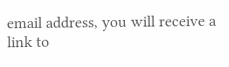email address, you will receive a link to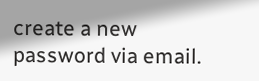create a new password via email.